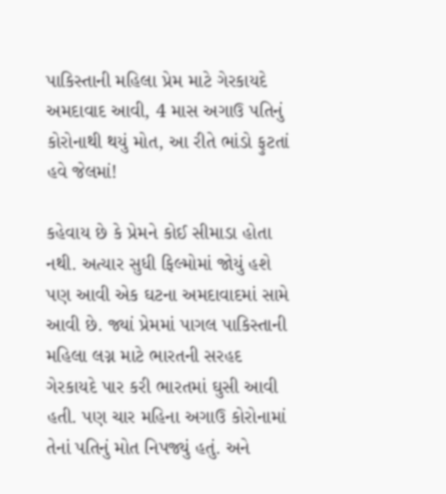પાકિસ્તાની મહિલા પ્રેમ માટે ગેરકાયદે અમદાવાદ આવી, 4 માસ અગાઉ પતિનું કોરોનાથી થયું મોત, આ રીતે ભાંડો ફુટતાં હવે જેલમાં!

કહેવાય છે કે પ્રેમને કોઈ સીમાડા હોતા નથી. અત્યાર સુધી ફિલ્મોમાં જોયું હશે પણ આવી એક ઘટના અમદાવાદમાં સામે આવી છે. જ્યાં પ્રેમમાં પાગલ પાકિસ્તાની મહિલા લગ્ન માટે ભારતની સરહદ ગેરકાયદે પાર કરી ભારતમાં ઘુસી આવી હતી. પણ ચાર મહિના અગાઉ કોરોનામાં તેનાં પતિનું મોત નિપજ્યું હતું. અને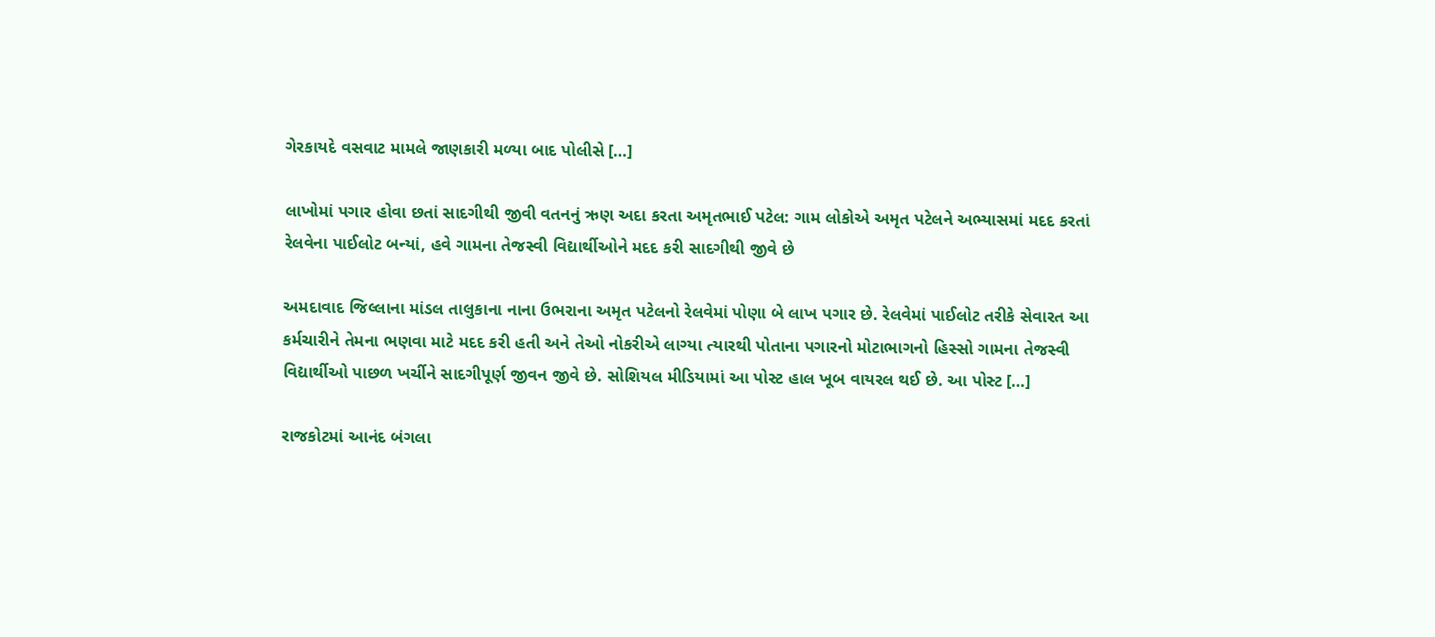ગેરકાયદે વસવાટ મામલે જાણકારી મળ્યા બાદ પોલીસે […]

લાખોમાં પગાર હોવા છતાં સાદગીથી જીવી વતનનું ઋણ અદા કરતા અમૃતભાઈ પટેલ: ગામ લોકોએ અમૃત પટેલને અભ્યાસમાં મદદ કરતાં રેલવેના પાઈલોટ બન્યાં, હવે ગામના તેજસ્વી વિદ્યાર્થીઓને મદદ કરી સાદગીથી જીવે છે

અમદાવાદ જિલ્લાના માંડલ તાલુકાના નાના ઉભરાના અમૃત પટેલનો રેલવેમાં પોણા બે લાખ પગાર છે. રેલવેમાં પાઈલોટ તરીકે સેવારત આ કર્મચારીને તેમના ભણવા માટે મદદ કરી હતી અને તેઓ નોકરીએ લાગ્યા ત્યારથી પોતાના પગારનો મોટાભાગનો હિસ્સો ગામના તેજસ્વી વિદ્યાર્થીઓ પાછળ ખર્ચીને સાદગીપૂર્ણ જીવન જીવે છે. સોશિયલ મીડિયામાં આ પોસ્ટ હાલ ખૂબ વાયરલ થઈ છે. આ પોસ્ટ […]

રાજકોટમાં આનંદ બંગલા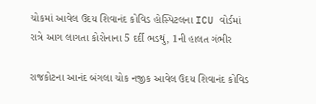ચોકમાં આવેલ ઉદય શિવાનંદ કોવિડ હોસ્પિટલના ICU વોર્ડમાં રાત્રે આગ લાગતા કોરોનાના 5 દર્દી ભડથું, 1ની હાલત ગંભીર

રાજકોટના આનંદ બંગલા ચોક નજીક આવેલ ઉદય શિવાનંદ કોવિડ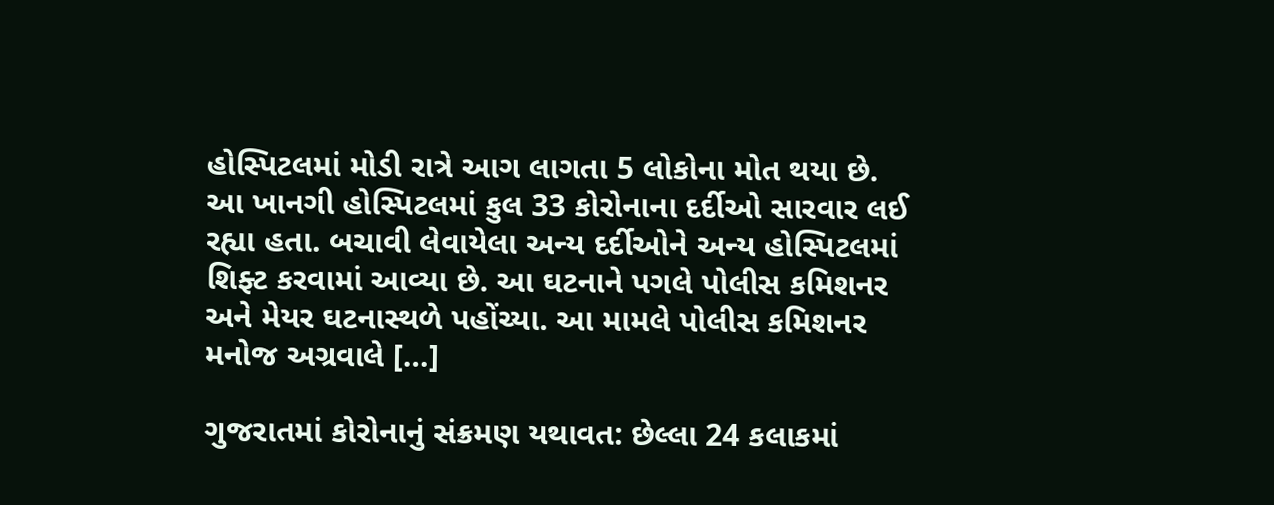હોસ્પિટલમાં મોડી રાત્રે આગ લાગતા 5 લોકોના મોત થયા છે. આ ખાનગી હોસ્પિટલમાં કુલ 33 કોરોનાના દર્દીઓ સારવાર લઈ રહ્યા હતા. બચાવી લેવાયેલા અન્ય દર્દીઓને અન્ય હોસ્પિટલમાં શિફ્ટ કરવામાં આવ્યા છે. આ ઘટનાને પગલે પોલીસ કમિશનર અને મેયર ઘટનાસ્થળે પહોંચ્યા. આ મામલે પોલીસ કમિશનર મનોજ અગ્રવાલે […]

ગુજરાતમાં કોરોનાનું સંક્રમણ યથાવત: છેલ્લા 24 કલાકમાં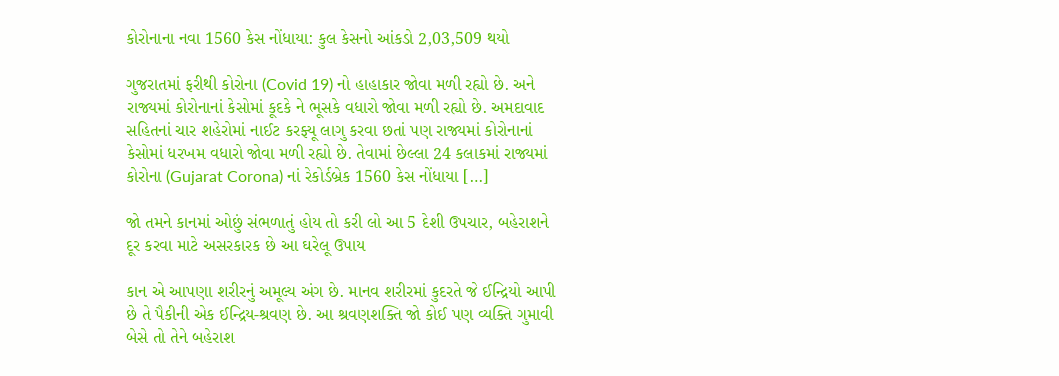કોરોનાના નવા 1560 કેસ નોંધાયા: કુલ કેસનો આંકડો 2,03,509 થયો

ગુજરાતમાં ફરીથી કોરોના (Covid 19) નો હાહાકાર જોવા મળી રહ્યો છે. અને રાજ્યમાં કોરોનાનાં કેસોમાં કૂદકે ને ભૂસકે વધારો જોવા મળી રહ્યો છે. અમદાવાદ સહિતનાં ચાર શહેરોમાં નાઈટ કરફ્યૂ લાગુ કરવા છતાં પણ રાજ્યમાં કોરોનાનાં કેસોમાં ધરખમ વધારો જોવા મળી રહ્યો છે. તેવામાં છેલ્લા 24 કલાકમાં રાજ્યમાં કોરોના (Gujarat Corona) નાં રેકોર્ડબ્રેક 1560 કેસ નોંધાયા […]

જો તમને કાનમાં ઓછું સંભળાતું હોય તો કરી લો આ 5 દેશી ઉપચાર, બહેરાશને દૂર કરવા માટે અસરકારક છે આ ઘરેલૂ ઉપાય

કાન એ આપણા શરીરનું અમૂલ્ય અંગ છે. માનવ શરીરમાં કુદરતે જે ઈન્દ્રિયો આપી છે તે પૈકીની એક ઈન્દ્રિય-શ્રવણ છે. આ શ્રવણશક્તિ જો કોઈ પણ વ્યક્તિ ગુમાવી બેસે તો તેને બહેરાશ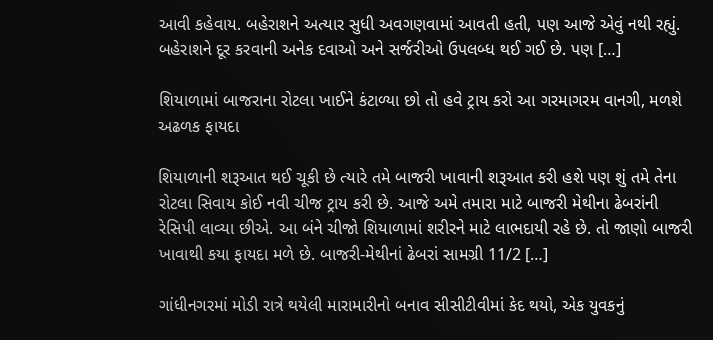આવી કહેવાય. બહેરાશને અત્યાર સુધી અવગણવામાં આવતી હતી, પણ આજે એવું નથી રહ્યું. બહેરાશને દૂર કરવાની અનેક દવાઓ અને સર્જરીઓ ઉપલબ્ધ થઈ ગઈ છે. પણ […]

શિયાળામાં બાજરાના રોટલા ખાઈને કંટાળ્યા છો તો હવે ટ્રાય કરો આ ગરમાગરમ વાનગી, મળશે અઢળક ફાયદા

શિયાળાની શરૂઆત થઈ ચૂકી છે ત્યારે તમે બાજરી ખાવાની શરૂઆત કરી હશે પણ શું તમે તેના રોટલા સિવાય કોઈ નવી ચીજ ટ્રાય કરી છે. આજે અમે તમારા માટે બાજરી મેથીના ઢેબરાંની રેસિપી લાવ્યા છીએ. આ બંને ચીજો શિયાળામાં શરીરને માટે લાભદાયી રહે છે. તો જાણો બાજરી ખાવાથી કયા ફાયદા મળે છે. બાજરી-મેથીનાં ઢેબરાં સામગ્રી 11/2 […]

ગાંધીનગરમાં મોડી રાત્રે થયેલી મારામારીનો બનાવ સીસીટીવીમાં કેદ થયો, એક યુવકનું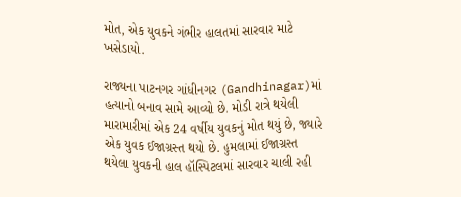મોત, એક યુવકને ગંભીર હાલતમાં સારવાર માટે ખસેડાયો.

રાજ્યના પાટનગર ગાંધીનગર (Gandhinagar)માં હત્યાનો બનાવ સામે આવ્યો છે. મોડી રાત્રે થયેલી મારામારીમાં એક 24 વર્ષીય યુવકનું મોત થયું છે, જ્યારે એક યુવક ઈજાગ્રસ્ત થયો છે. હુમલામાં ઈજાગ્રસ્ત થયેલા યુવકની હાલ હૉસ્પિટલમાં સારવાર ચાલી રહી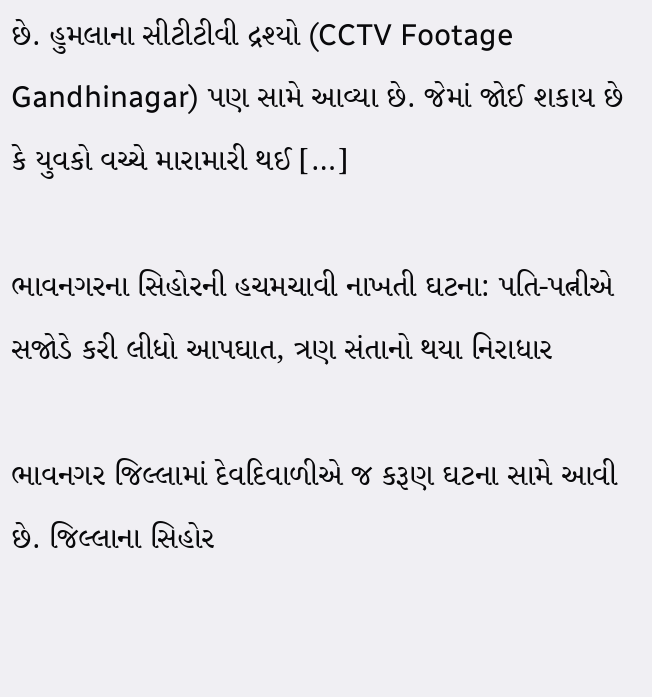છે. હુમલાના સીટીટીવી દ્રશ્યો (CCTV Footage Gandhinagar) પણ સામે આવ્યા છે. જેમાં જોઈ શકાય છે કે યુવકો વચ્ચે મારામારી થઈ […]

ભાવનગરના સિહોરની હચમચાવી નાખતી ઘટના: પતિ-પત્નીએ સજોડે કરી લીધો આપઘાત, ત્રણ સંતાનો થયા નિરાધાર

ભાવનગર જિલ્લામાં દેવદિવાળીએ જ કરૂણ ઘટના સામે આવી છે. જિલ્લાના સિહોર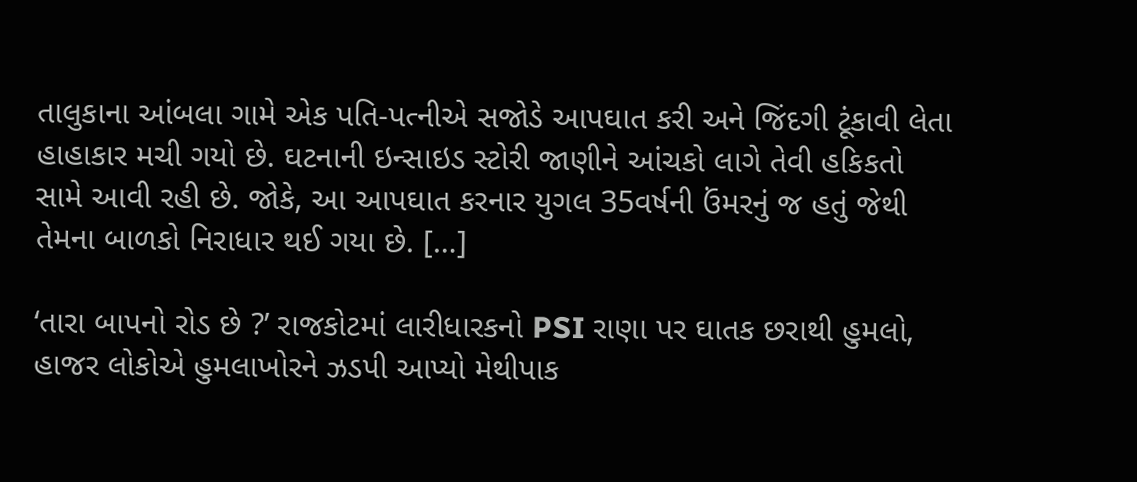તાલુકાના આંબલા ગામે એક પતિ-પત્નીએ સજોડે આપઘાત કરી અને જિંદગી ટૂંકાવી લેતા હાહાકાર મચી ગયો છે. ઘટનાની ઇન્સાઇડ સ્ટોરી જાણીને આંચકો લાગે તેવી હકિકતો સામે આવી રહી છે. જોકે, આ આપઘાત કરનાર યુગલ 35વર્ષની ઉંમરનું જ હતું જેથી તેમના બાળકો નિરાધાર થઈ ગયા છે. […]

‘તારા બાપનો રોડ છે ?’ રાજકોટમાં લારીધારકનો PSI રાણા પર ઘાતક છરાથી હુમલો, હાજર લોકોએ હુમલાખોરને ઝડપી આપ્યો મેથીપાક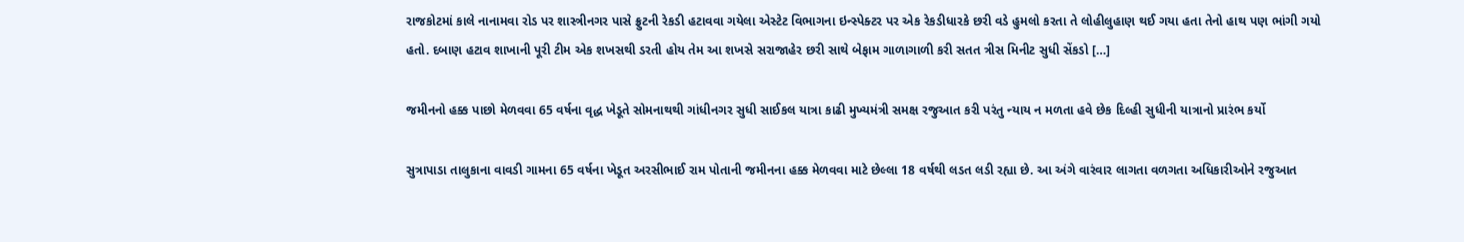રાજકોટમાં કાલે નાનામવા રોડ પર શાસ્ત્રીનગર પાસે ફ્રુટની રેકડી હટાવવા ગયેલા એસ્ટેટ વિભાગના ઇન્સ્પેક્ટર પર એક રેકડીધારકે છરી વડે હુમલો કરતા તે લોહીલુહાણ થઈ ગયા હતા તેનો હાથ પણ ભાંગી ગયો હતો. દબાણ હટાવ શાખાની પૂરી ટીમ એક શખસથી ડરતી હોય તેમ આ શખસે સરાજાહેર છરી સાથે બેફામ ગાળાગાળી કરી સતત ત્રીસ મિનીટ સુધી સેંકડો […]

જમીનનો હક્ક પાછો મેળવવા 65 વર્ષના વૃદ્ધ ખેડૂતે સોમનાથથી ગાંધીનગર સુધી સાઈકલ યાત્રા કાઢી મુખ્યમંત્રી સમક્ષ રજુઆત કરી પરંતુ ન્યાય ન મળતા હવે છેક દિલ્હી સુધીની યાત્રાનો પ્રારંભ કર્યો

સુત્રાપાડા તાલુકાના વાવડી ગામના 65 વર્ષના ખેડૂત અરસીભાઈ રામ પોતાની જમીનના હક્ક મેળવવા માટે છેલ્લા 18 વર્ષથી લડત લડી રહ્યા છે. આ અંગે વારંવાર લાગતા વળગતા અધિકારીઓને રજુઆત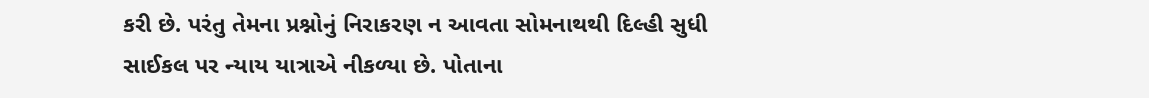કરી છે. પરંતુ તેમના પ્રશ્નોનું નિરાકરણ ન આવતા સોમનાથથી દિલ્હી સુધી સાઈકલ પર ન્યાય યાત્રાએ નીકળ્યા છે. પોતાના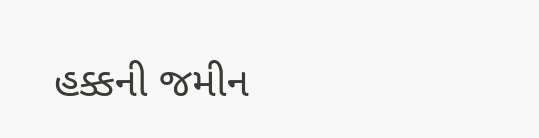હક્કની જમીન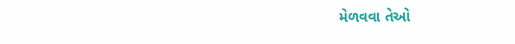મેળવવા તેઓ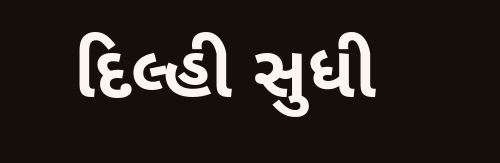દિલ્હી સુધી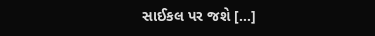સાઈકલ પર જશે […]